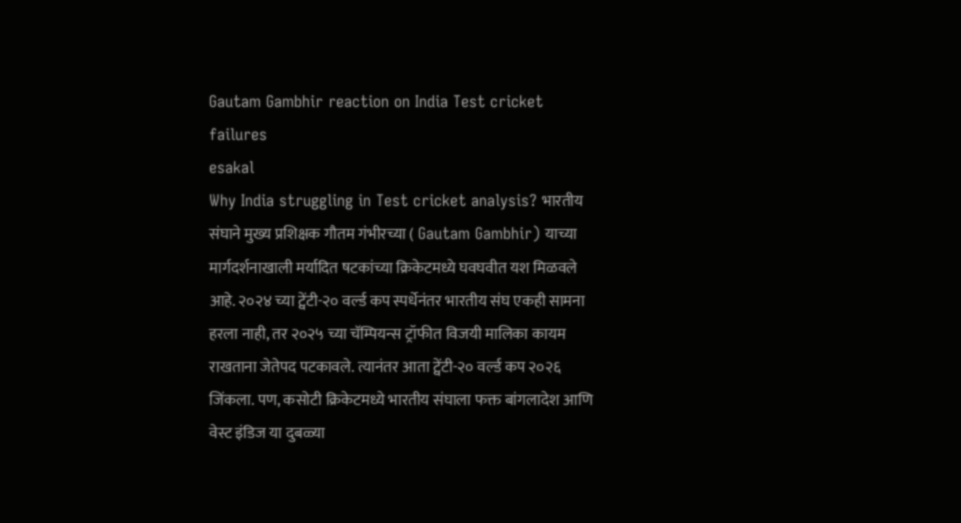Gautam Gambhir reaction on India Test cricket failures
esakal
Why India struggling in Test cricket analysis? भारतीय संघाने मुख्य प्रशिक्षक गौतम गंभीरच्या ( Gautam Gambhir) याच्या मार्गदर्शनाखाली मर्यादित षटकांच्या क्रिकेटमध्ये घवघवीत यश मिळवले आहे. २०२४ च्या ट्वेंटी-२० वर्ल्ड कप स्पर्धेनंतर भारतीय संघ एकही सामना हरला नाही, तर २०२५ च्या चॅम्पियन्स ट्रॉफीत विजयी मालिका कायम राखताना जेतेपद पटकावले. त्यानंतर आता ट्वेंटी-२० वर्ल्ड कप २०२६ जिंकला. पण, कसोटी क्रिकेटमध्ये भारतीय संघाला फक्त बांगलादेश आणि वेस्ट इंडिज या दुबळ्या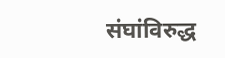संघांविरुद्ध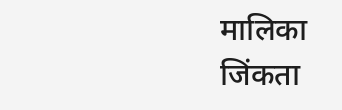मालिका जिंकता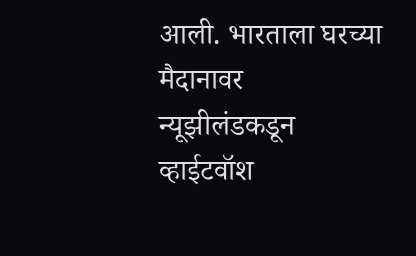आली. भारताला घरच्या मैदानावर न्यूझीलंडकडून व्हाईटवॉश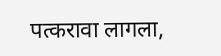पत्करावा लागला,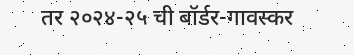तर २०२४-२५ ची बॉर्डर-गावस्कर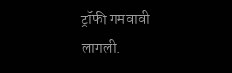ट्रॉफी गमवावी लागली.